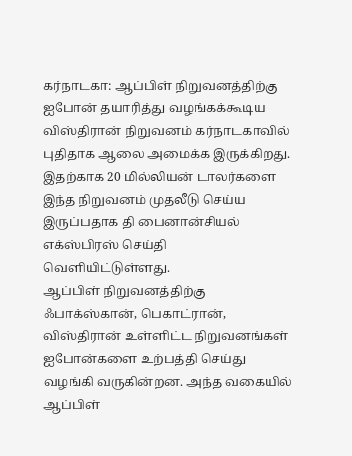கர்நாடகா: ஆப்பிள் நிறுவனத்திற்கு ஐபோன் தயாரித்து வழங்கக்கூடிய விஸ்திரான் நிறுவனம் கர்நாடகாவில் புதிதாக ஆலை அமைக்க இருக்கிறது. இதற்காக 20 மில்லியன் டாலர்களை இந்த நிறுவனம் முதலீடு செய்ய இருப்பதாக தி பைனான்சியல் எக்ஸ்பிரஸ் செய்தி வெளியிட்டுள்ளது.
ஆப்பிள் நிறுவனத்திற்கு ஃபாக்ஸ்கான், பெகாட்ரான், விஸ்திரான் உள்ளிட்ட நிறுவனங்கள் ஐபோன்களை உற்பத்தி செய்து வழங்கி வருகின்றன. அந்த வகையில் ஆப்பிள்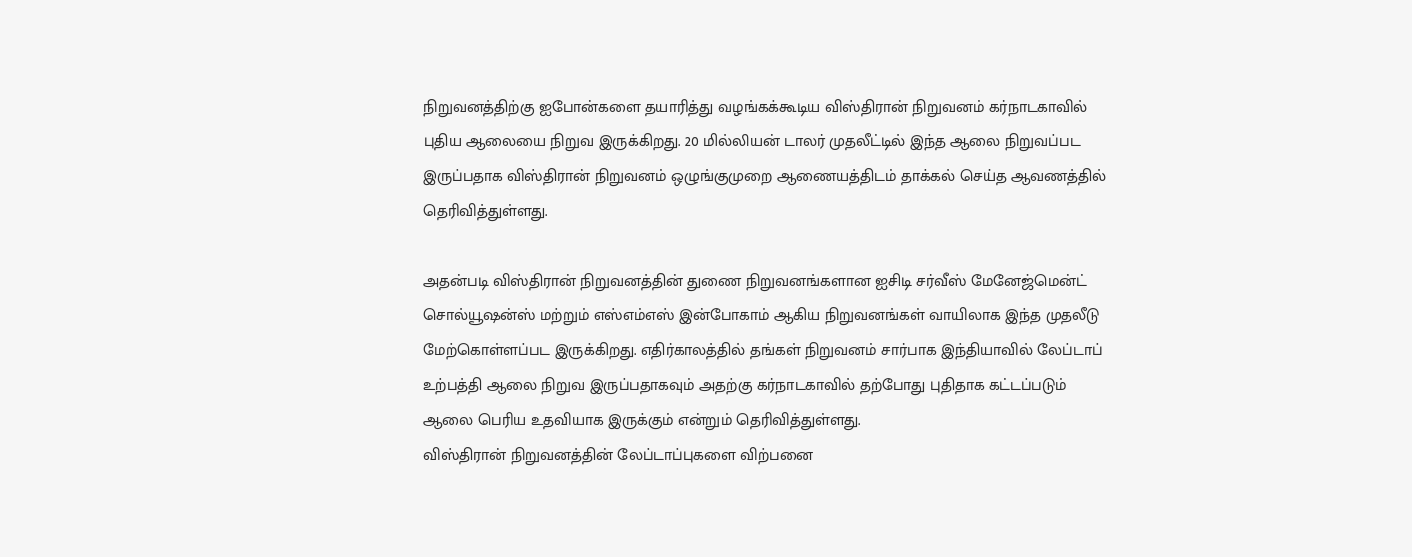நிறுவனத்திற்கு ஐபோன்களை தயாரித்து வழங்கக்கூடிய விஸ்திரான் நிறுவனம் கர்நாடகாவில் புதிய ஆலையை நிறுவ இருக்கிறது. 20 மில்லியன் டாலர் முதலீட்டில் இந்த ஆலை நிறுவப்பட இருப்பதாக விஸ்திரான் நிறுவனம் ஒழுங்குமுறை ஆணையத்திடம் தாக்கல் செய்த ஆவணத்தில் தெரிவித்துள்ளது.

அதன்படி விஸ்திரான் நிறுவனத்தின் துணை நிறுவனங்களான ஐசிடி சர்வீஸ் மேனேஜ்மென்ட் சொல்யூஷன்ஸ் மற்றும் எஸ்எம்எஸ் இன்போகாம் ஆகிய நிறுவனங்கள் வாயிலாக இந்த முதலீடு மேற்கொள்ளப்பட இருக்கிறது. எதிர்காலத்தில் தங்கள் நிறுவனம் சார்பாக இந்தியாவில் லேப்டாப் உற்பத்தி ஆலை நிறுவ இருப்பதாகவும் அதற்கு கர்நாடகாவில் தற்போது புதிதாக கட்டப்படும் ஆலை பெரிய உதவியாக இருக்கும் என்றும் தெரிவித்துள்ளது.
விஸ்திரான் நிறுவனத்தின் லேப்டாப்புகளை விற்பனை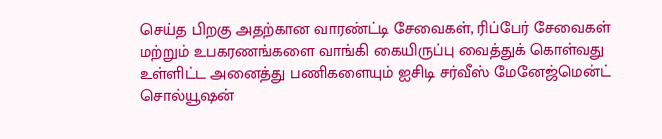செய்த பிறகு அதற்கான வாரண்ட்டி சேவைகள், ரிப்பேர் சேவைகள் மற்றும் உபகரணங்களை வாங்கி கையிருப்பு வைத்துக் கொள்வது உள்ளிட்ட அனைத்து பணிகளையும் ஐசிடி சர்வீஸ் மேனேஜ்மென்ட் சொல்யூஷன்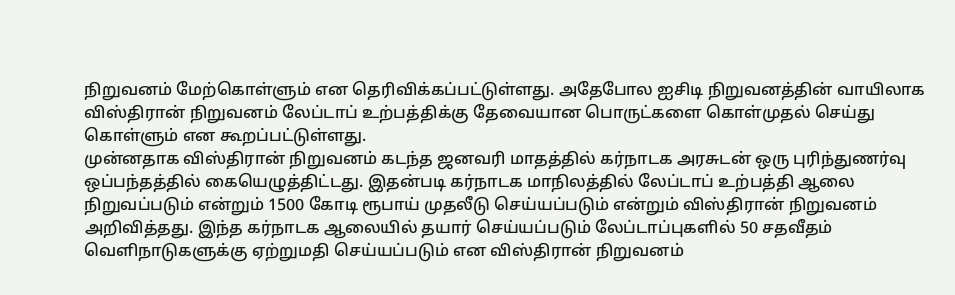நிறுவனம் மேற்கொள்ளும் என தெரிவிக்கப்பட்டுள்ளது. அதேபோல ஐசிடி நிறுவனத்தின் வாயிலாக விஸ்திரான் நிறுவனம் லேப்டாப் உற்பத்திக்கு தேவையான பொருட்களை கொள்முதல் செய்து கொள்ளும் என கூறப்பட்டுள்ளது.
முன்னதாக விஸ்திரான் நிறுவனம் கடந்த ஜனவரி மாதத்தில் கர்நாடக அரசுடன் ஒரு புரிந்துணர்வு ஒப்பந்தத்தில் கையெழுத்திட்டது. இதன்படி கர்நாடக மாநிலத்தில் லேப்டாப் உற்பத்தி ஆலை நிறுவப்படும் என்றும் 1500 கோடி ரூபாய் முதலீடு செய்யப்படும் என்றும் விஸ்திரான் நிறுவனம் அறிவித்தது. இந்த கர்நாடக ஆலையில் தயார் செய்யப்படும் லேப்டாப்புகளில் 50 சதவீதம் வெளிநாடுகளுக்கு ஏற்றுமதி செய்யப்படும் என விஸ்திரான் நிறுவனம்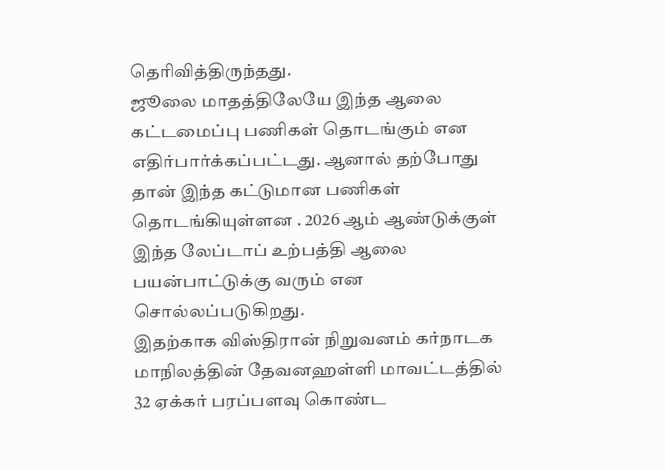தெரிவித்திருந்தது.
ஜூலை மாதத்திலேயே இந்த ஆலை கட்டமைப்பு பணிகள் தொடங்கும் என எதிர்பார்க்கப்பட்டது. ஆனால் தற்போது தான் இந்த கட்டுமான பணிகள் தொடங்கியுள்ளன . 2026 ஆம் ஆண்டுக்குள் இந்த லேப்டாப் உற்பத்தி ஆலை பயன்பாட்டுக்கு வரும் என சொல்லப்படுகிறது.
இதற்காக விஸ்திரான் நிறுவனம் கர்நாடக மாநிலத்தின் தேவனஹள்ளி மாவட்டத்தில் 32 ஏக்கர் பரப்பளவு கொண்ட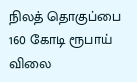நிலத் தொகுப்பை 160 கோடி ரூபாய் விலை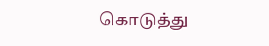கொடுத்து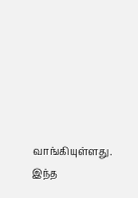வாங்கியுள்ளது. இந்த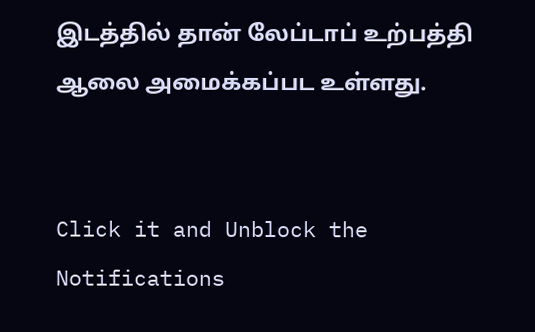இடத்தில் தான் லேப்டாப் உற்பத்தி ஆலை அமைக்கப்பட உள்ளது.


Click it and Unblock the Notifications